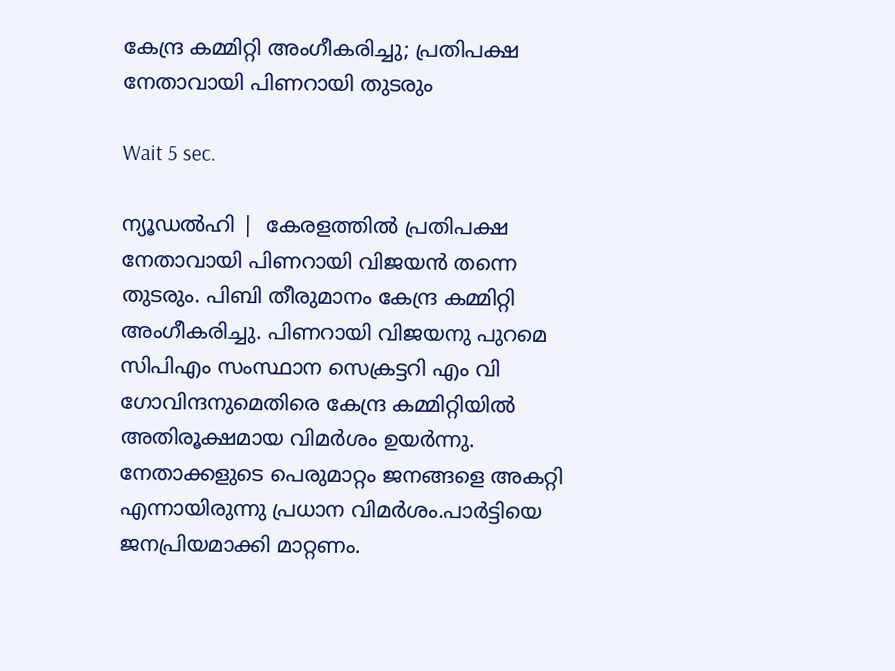കേന്ദ്ര കമ്മിറ്റി അംഗീകരിച്ചു; പ്രതിപക്ഷ നേതാവായി പിണറായി തുടരും

Wait 5 sec.

ന്യൂഡല്‍ഹി |  കേരളത്തില്‍ പ്രതിപക്ഷ നേതാവായി പിണറായി വിജയന്‍ തന്നെ തുടരും. പിബി തീരുമാനം കേന്ദ്ര കമ്മിറ്റി അംഗീകരിച്ചു. പിണറായി വിജയനു പുറമെ സിപിഎം സംസ്ഥാന സെക്രട്ടറി എം വി ഗോവിന്ദനുമെതിരെ കേന്ദ്ര കമ്മിറ്റിയില്‍ അതിരൂക്ഷമായ വിമര്‍ശം ഉയര്‍ന്നു. നേതാക്കളുടെ പെരുമാറ്റം ജനങ്ങളെ അകറ്റി എന്നായിരുന്നു പ്രധാന വിമര്‍ശം.പാര്‍ട്ടിയെ ജനപ്രിയമാക്കി മാറ്റണം.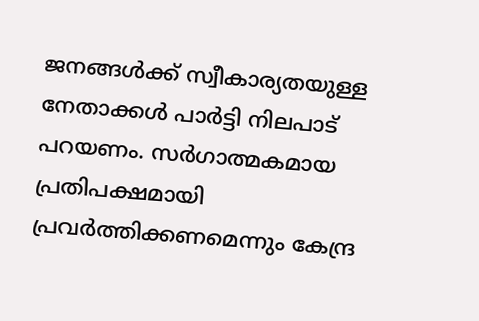ജനങ്ങള്‍ക്ക് സ്വീകാര്യതയുള്ള നേതാക്കള്‍ പാര്‍ട്ടി നിലപാട് പറയണം. സര്‍ഗാത്മകമായ പ്രതിപക്ഷമായി പ്രവര്‍ത്തിക്കണമെന്നും കേന്ദ്ര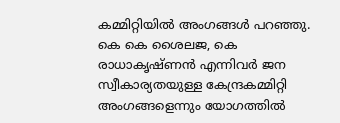കമ്മിറ്റിയില്‍ അംഗങ്ങള്‍ പറഞ്ഞു. കെ കെ ശൈലജ, കെ രാധാകൃഷ്ണന്‍ എന്നിവര്‍ ജന സ്വീകാര്യതയുള്ള കേന്ദ്രകമ്മിറ്റി അംഗങ്ങളെന്നും യോഗത്തില്‍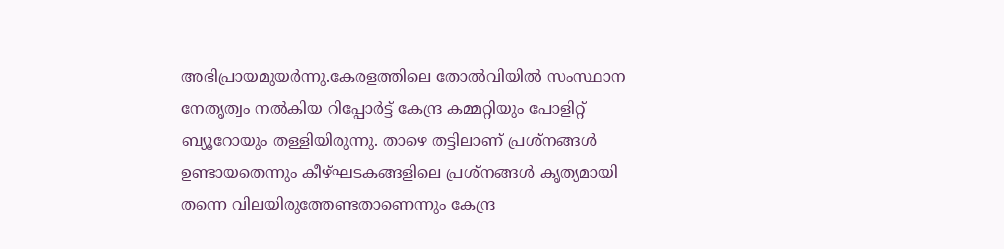അഭിപ്രായമുയര്‍ന്നു.കേരളത്തിലെ തോല്‍വിയില്‍ സംസ്ഥാന നേതൃത്വം നല്‍കിയ റിപ്പോര്‍ട്ട് കേന്ദ്ര കമ്മറ്റിയും പോളിറ്റ് ബ്യൂറോയും തള്ളിയിരുന്നു. താഴെ തട്ടിലാണ് പ്രശ്നങ്ങള്‍ ഉണ്ടായതെന്നും കീഴ്ഘടകങ്ങളിലെ പ്രശ്നങ്ങള്‍ കൃത്യമായി തന്നെ വിലയിരുത്തേണ്ടതാണെന്നും കേന്ദ്ര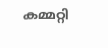കമ്മറ്റി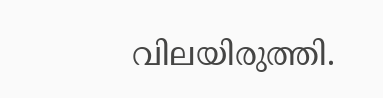വിലയിരുത്തി.